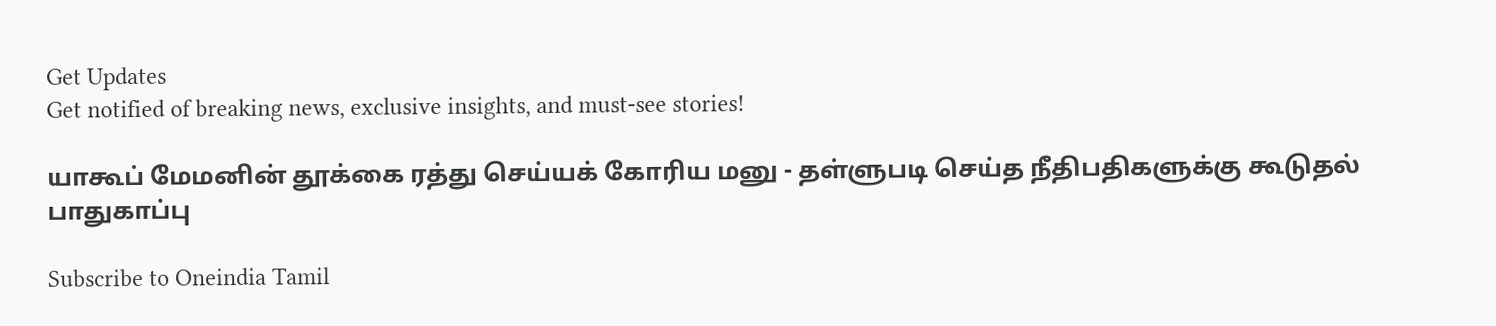Get Updates
Get notified of breaking news, exclusive insights, and must-see stories!

யாகூப் மேமனின் தூக்கை ரத்து செய்யக் கோரிய மனு - தள்ளுபடி செய்த நீதிபதிகளுக்கு கூடுதல் பாதுகாப்பு

Subscribe to Oneindia Tamil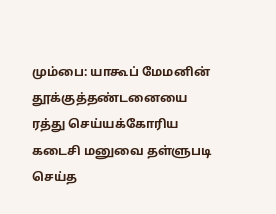மும்பை: யாகூப் மேமனின் தூக்குத்தண்டனையை ரத்து செய்யக்கோரிய கடைசி மனுவை தள்ளுபடி செய்த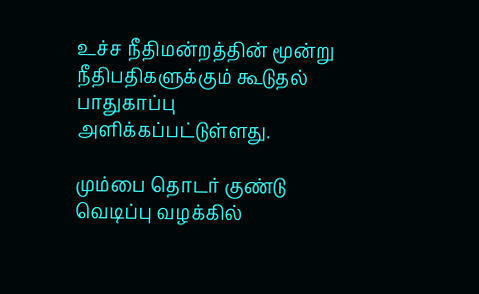உச்ச நீதிமன்றத்தின் மூன்று நீதிபதிகளுக்கும் கூடுதல் பாதுகாப்பு அளிக்கப்பட்டுள்ளது.

மும்பை தொடர் குண்டு வெடிப்பு வழக்கில்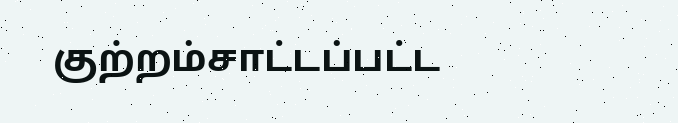குற்றம்சாட்டப்பட்ட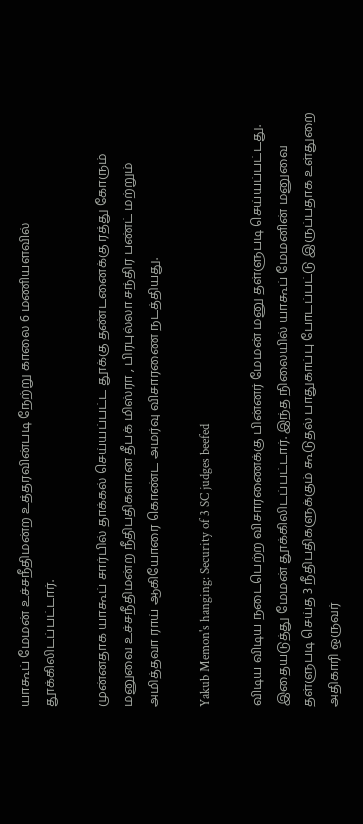யாகூப் மேமன் உச்சநீதிமன்ற உத்தரவின்படி நேற்று காலை 6 மணியளவில் தூக்கிலிடப்பட்டார்.

முன்னதாக யாகூப் சார்பில் தாக்கல் செய்யப்பட்ட தூக்கு தண்டனைக்கு ரத்து கோரும் மனுவை உச்சநீதிமன்ற நீதிபதிகளான தீபக் மிஸ்ரா , பிரபுல்லா சந்திர பண்ட் மற்றும் அமித்தவா ராய் ஆகியோரை கொண்ட அமர்வு விசாரணை நடத்தியது.

Yakub Memon's hanging: Security of 3 SC judges beefed

விடிய விடிய நடைபெற்ற விசாரணைக்கு பின்னர் மேமன் மனு தள்ளுபடி செய்யப்பட்டது. இதையடுத்து மேமன் தூக்கிலிடப்பட்டார். இந்த நிலையில் யாகூப் மேமனின் மனுவை தள்ளுபடி செய்த 3 நீதிபதிகளுக்கும் கூடுதல் பாதுகாப்பு போடப்பட்டு இருப்பதாக உள்துறை அதிகாரி ஒருவர்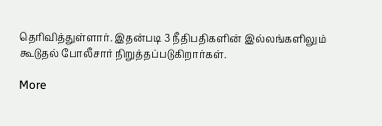தெரிவித்துள்ளார். இதன்படி 3 நீதிபதிகளின் இல்லங்களிலும் கூடுதல் போலீசார் நிறுத்தப்படுகிறார்கள்.

More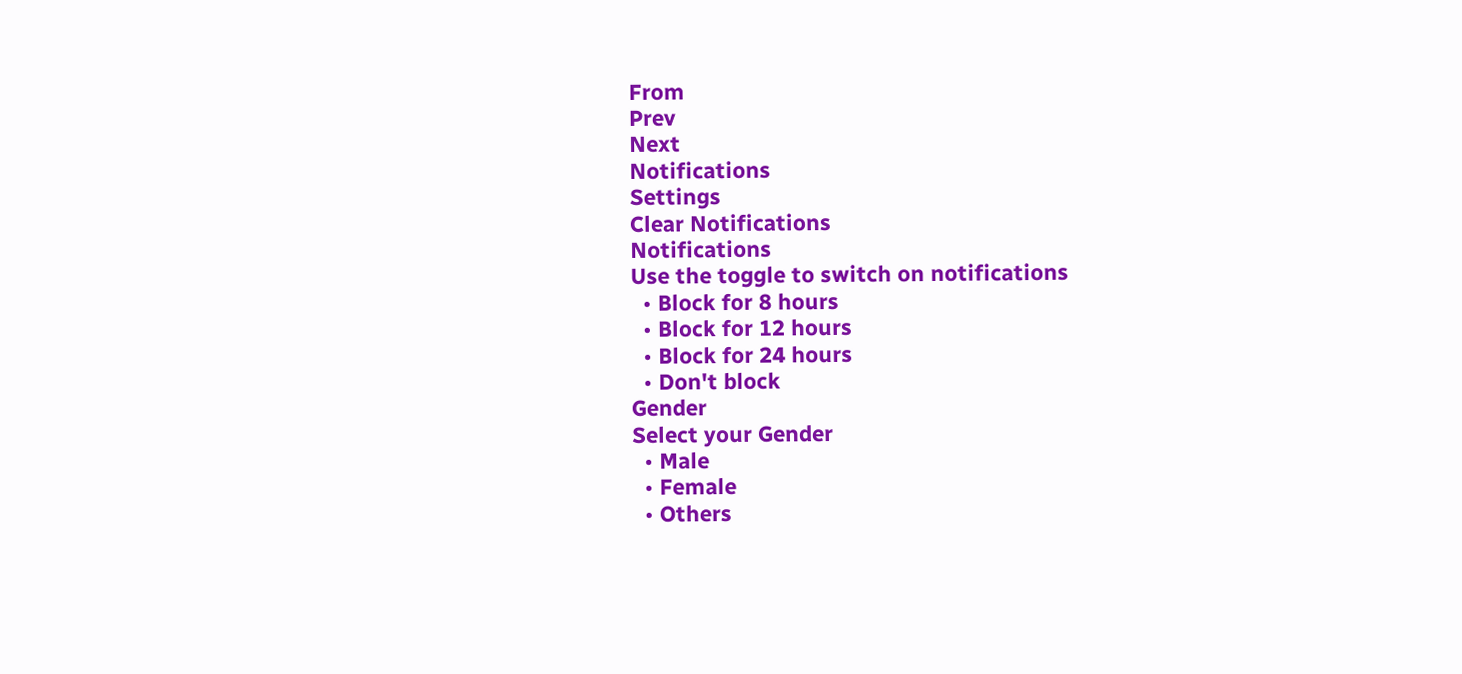From
Prev
Next
Notifications
Settings
Clear Notifications
Notifications
Use the toggle to switch on notifications
  • Block for 8 hours
  • Block for 12 hours
  • Block for 24 hours
  • Don't block
Gender
Select your Gender
  • Male
  • Female
  • Others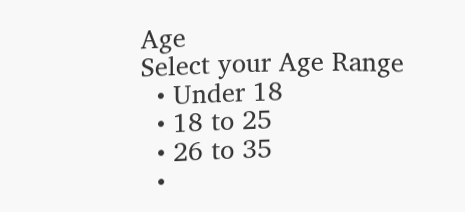Age
Select your Age Range
  • Under 18
  • 18 to 25
  • 26 to 35
  •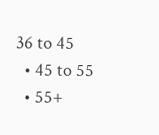36 to 45
  • 45 to 55
  • 55+